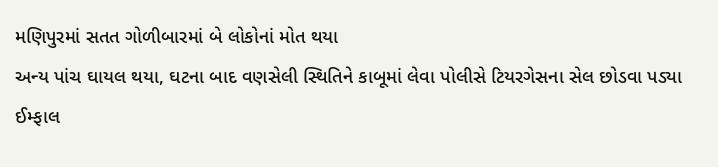મણિપુરમાં સતત ગોળીબારમાં બે લોકોનાં મોત થયા
અન્ય પાંચ ઘાયલ થયા, ઘટના બાદ વણસેલી સ્થિતિને કાબૂમાં લેવા પોલીસે ટિયરગેસના સેલ છોડવા પડ્યા ઈમ્ફાલ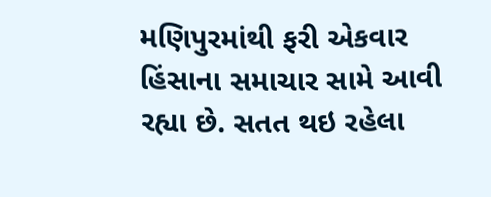મણિપુરમાંથી ફરી એકવાર હિંસાના સમાચાર સામે આવી રહ્યા છે. સતત થઇ રહેલા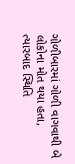ગોળીબારમાં ગોળી વાગવાથી બે લોકોના મોત થયા હતા, ત્યારબાદ સ્થિતિ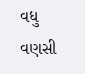વધુ વણસી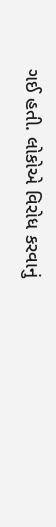ગઈ હતી. લોકોએ વિરોધ કરવાનું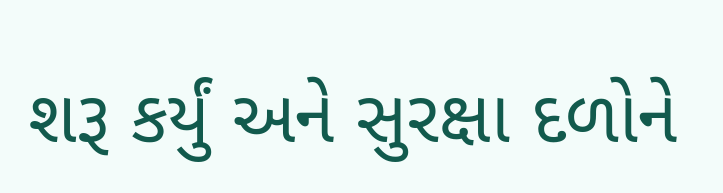શરૂ કર્યું અને સુરક્ષા દળોને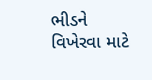ભીડને વિખેરવા માટે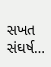સખત સંઘર્ષ…